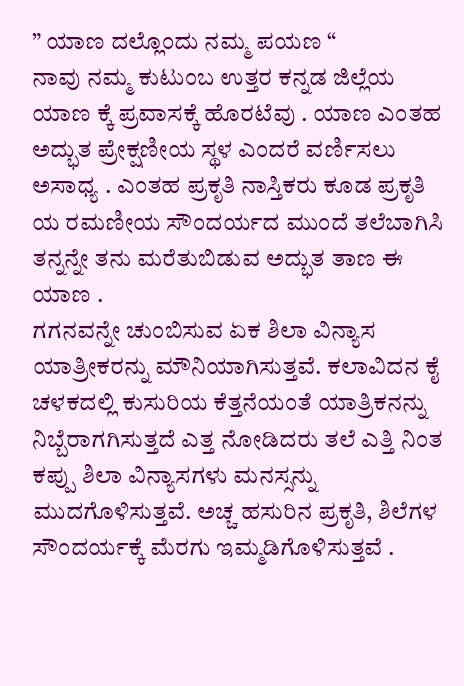” ಯಾಣ ದಲ್ಲೊಂದು ನಮ್ಮ ಪಯಣ “
ನಾವು ನಮ್ಮ ಕುಟುಂಬ ಉತ್ತರ ಕನ್ನಡ ಜಿಲ್ಲೆಯ ಯಾಣ ಕ್ಕೆ ಪ್ರವಾಸಕ್ಕೆ ಹೊರಟೆವು . ಯಾಣ ಎಂತಹ ಅದ್ಭುತ ಪ್ರೇಕ್ಷಣೀಯ ಸ್ಥಳ ಎಂದರೆ ವರ್ಣಿಸಲು ಅಸಾಧ್ಯ . ಎಂತಹ ಪ್ರಕೃತಿ ನಾಸ್ತಿಕರು ಕೂಡ ಪ್ರಕೃತಿ ಯ ರಮಣೀಯ ಸೌಂದರ್ಯದ ಮುಂದೆ ತಲೆಬಾಗಿಸಿ ತನ್ನನ್ನೇ ತನು ಮರೆತುಬಿಡುವ ಅದ್ಭುತ ತಾಣ ಈ ಯಾಣ .
ಗಗನವನ್ನೇ ಚುಂಬಿಸುವ ಏಕ ಶಿಲಾ ವಿನ್ಯಾಸ ಯಾತ್ರೀಕರನ್ನು ಮೌನಿಯಾಗಿಸುತ್ತವೆ. ಕಲಾವಿದನ ಕೈ ಚಳಕದಲ್ಲಿ ಕುಸುರಿಯ ಕೆತ್ತನೆಯಂತೆ ಯಾತ್ರಿಕನನ್ನು ನಿಬ್ಬೆರಾಗಗಿಸುತ್ತದೆ ಎತ್ತ ನೋಡಿದರು ತಲೆ ಎತ್ತಿ ನಿಂತ ಕಪ್ಪು ಶಿಲಾ ವಿನ್ಯಾಸಗಳು ಮನಸ್ಸನ್ನು ಮುದಗೊಳಿಸುತ್ತವೆ. ಅಚ್ಚ ಹಸುರಿನ ಪ್ರಕೃತಿ, ಶಿಲೆಗಳ ಸೌಂದರ್ಯಕ್ಕೆ ಮೆರಗು ಇಮ್ಮಡಿಗೊಳಿಸುತ್ತವೆ .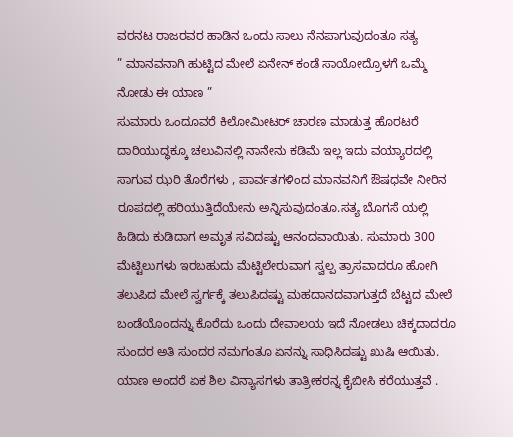ವರನಟ ರಾಜರವರ ಹಾಡಿನ ಒಂದು ಸಾಲು ನೆನಪಾಗುವುದಂತೂ ಸತ್ಯ
” ಮಾನವನಾಗಿ ಹುಟ್ಟಿದ ಮೇಲೆ ಏನೇನ್ ಕಂಡೆ ಸಾಯೋದ್ರೊಳಗೆ ಒಮ್ಮೆ ನೋಡು ಈ ಯಾಣ ”
ಸುಮಾರು ಒಂದೂವರೆ ಕಿಲೋಮೀಟರ್ ಚಾರಣ ಮಾಡುತ್ತ ಹೊರಟರೆ ದಾರಿಯುದ್ಧಕ್ಕೂ ಚಲುವಿನಲ್ಲಿ ನಾನೇನು ಕಡಿಮೆ ಇಲ್ಲ ಇದು ವಯ್ಯಾರದಲ್ಲಿ ಸಾಗುವ ಝರಿ ತೊರೆಗಳು , ಪಾರ್ವತಗಳಿಂದ ಮಾನವನಿಗೆ ಔಷಧವೇ ನೀರಿನ ರೂಪದಲ್ಲಿ ಹರಿಯುತ್ತಿದೆಯೇನು ಅನ್ನಿಸುವುದಂತೂ.ಸತ್ಯ ಬೊಗಸೆ ಯಲ್ಲಿ ಹಿಡಿದು ಕುಡಿದಾಗ ಅಮೃತ ಸವಿದಷ್ಟು ಆನಂದವಾಯಿತು. ಸುಮಾರು 300 ಮೆಟ್ಟಿಲುಗಳು ಇರಬಹುದು ಮೆಟ್ಟಿಲೇರುವಾಗ ಸ್ವಲ್ಪ ತ್ರಾಸವಾದರೂ ಹೋಗಿ ತಲುಪಿದ ಮೇಲೆ ಸ್ವರ್ಗಕ್ಕೆ ತಲುಪಿದಷ್ಟು ಮಹದಾನದವಾಗುತ್ತದೆ ಬೆಟ್ಟದ ಮೇಲೆ ಬಂಡೆಯೊಂದನ್ನು ಕೊರೆದು ಒಂದು ದೇವಾಲಯ ಇದೆ ನೋಡಲು ಚಿಕ್ಕದಾದರೂ ಸುಂದರ ಅತಿ ಸುಂದರ ನಮಗಂತೂ ಏನನ್ನು ಸಾಧಿಸಿದಷ್ಟು ಖುಷಿ ಆಯಿತು. ಯಾಣ ಅಂದರೆ ಏಕ ಶಿಲ ವಿನ್ಯಾಸಗಳು ತಾತ್ರೀಕರನ್ನ ಕೈಬೀಸಿ ಕರೆಯುತ್ತವೆ .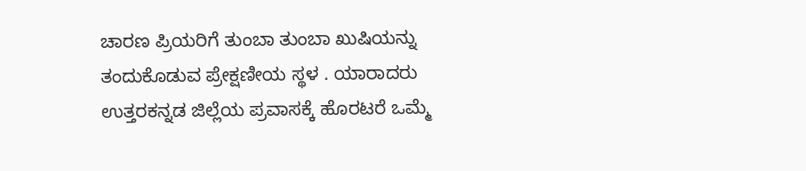ಚಾರಣ ಪ್ರಿಯರಿಗೆ ತುಂಬಾ ತುಂಬಾ ಖುಷಿಯನ್ನು ತಂದುಕೊಡುವ ಪ್ರೇಕ್ಷಣೀಯ ಸ್ಥಳ . ಯಾರಾದರು ಉತ್ತರಕನ್ನಡ ಜಿಲ್ಲೆಯ ಪ್ರವಾಸಕ್ಕೆ ಹೊರಟರೆ ಒಮ್ಮೆ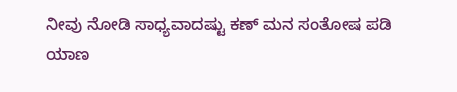ನೀವು ನೋಡಿ ಸಾಧ್ಯವಾದಷ್ಟು ಕಣ್ ಮನ ಸಂತೋಷ ಪಡಿ
ಯಾಣ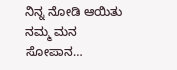ನಿನ್ನ ನೋಡಿ ಆಯಿತು ನಮ್ಮ ಮನ ಸೋಪಾನ…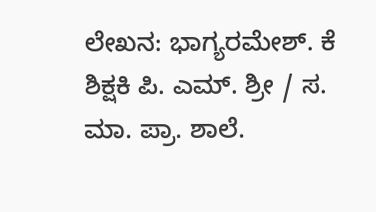ಲೇಖನ: ಭಾಗ್ಯರಮೇಶ್. ಕೆ ಶಿಕ್ಷಕಿ ಪಿ. ಎಮ್. ಶ್ರೀ / ಸ. ಮಾ. ಪ್ರಾ. ಶಾಲೆ.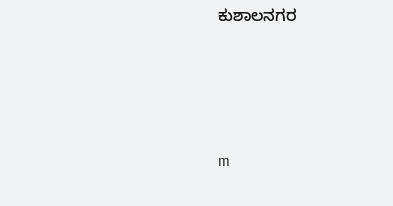ಕುಶಾಲನಗರ






m